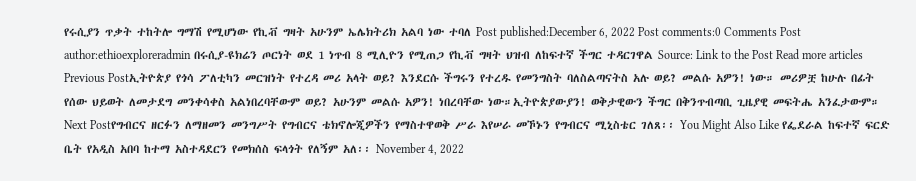የሩሲያን ጥቃት ተከትሎ ግማሽ የሚሆነው የኪቭ ግዛት አሁንም ኤሌክትሪክ አልባ ነው ተባለ Post published:December 6, 2022 Post comments:0 Comments Post author:ethioexploreradmin በሩሲያ-ዩክሬን ጦርነት ወደ 1 ነጥብ 8 ሚሊዮን የሚጠጋ የኪቭ ግዛት ህዝብ ለከፍተኛ ችግር ተዳርገዋል Source: Link to the Post Read more articles Previous Postኢትዮጵያ የጎሳ ፖለቲካን መርዝነት የተረዳ መሪ አላት ወይ? እንደርሱ ችግሩን የተረዱ የመንግስት ባለስልጣናትስ አሉ ወይ? መልሱ አዎን! ነው። መሪዎቿ ከሁሉ በፊት የሰው ህይወት ለመታደግ መንቀሳቀስ አልነበረባቸውም ወይ? አሁንም መልሱ አዎን! ነበረባቸው ነው።ኢትዮጵያውያን! ወቅታዊውን ችግር በቅንጥብጣቢ ጊዜያዊ መፍትሔ አንፈታውም። Next Postየግብርና ዘርፉን ለማዘመን መንግሥት የግብርና ቴክኖሎጂዎችን የማስተዋወቅ ሥራ እየሠራ መኾኑን የግብርና ሚኒስቴር ገለጸ፡፡ You Might Also Like የፌደራል ከፍተኛ ፍርድ ቤት የአዲስ አበባ ከተማ አስተዳደርን የመክሰስ ፍላጎት የለኝም አለ፡፡ November 4, 2022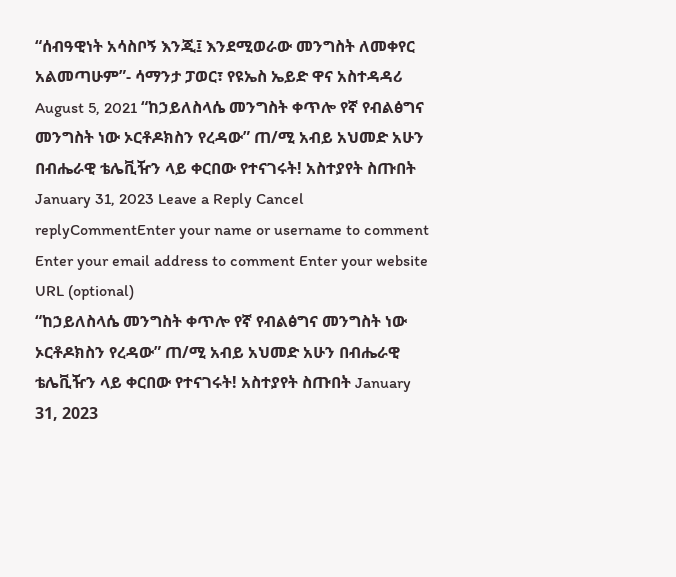“ሰብዓዊነት አሳስቦኝ እንጂ፤ እንደሚወራው መንግስት ለመቀየር አልመጣሁም”- ሳማንታ ፓወር፣ የዩኤስ ኤይድ ዋና አስተዳዳሪ August 5, 2021 “ከኃይለስላሴ መንግስት ቀጥሎ የኛ የብልፅግና መንግስት ነው ኦርቶዶክስን የረዳው” ጠ/ሚ አብይ አህመድ አሁን በብሔራዊ ቴሌቪዥን ላይ ቀርበው የተናገሩት! አስተያየት ስጡበት January 31, 2023 Leave a Reply Cancel replyCommentEnter your name or username to comment Enter your email address to comment Enter your website URL (optional)
“ከኃይለስላሴ መንግስት ቀጥሎ የኛ የብልፅግና መንግስት ነው ኦርቶዶክስን የረዳው” ጠ/ሚ አብይ አህመድ አሁን በብሔራዊ ቴሌቪዥን ላይ ቀርበው የተናገሩት! አስተያየት ስጡበት January 31, 2023